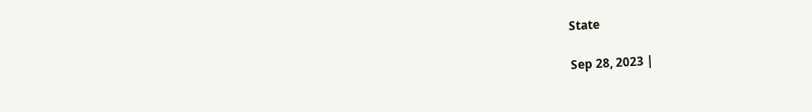State

Sep 28, 2023 |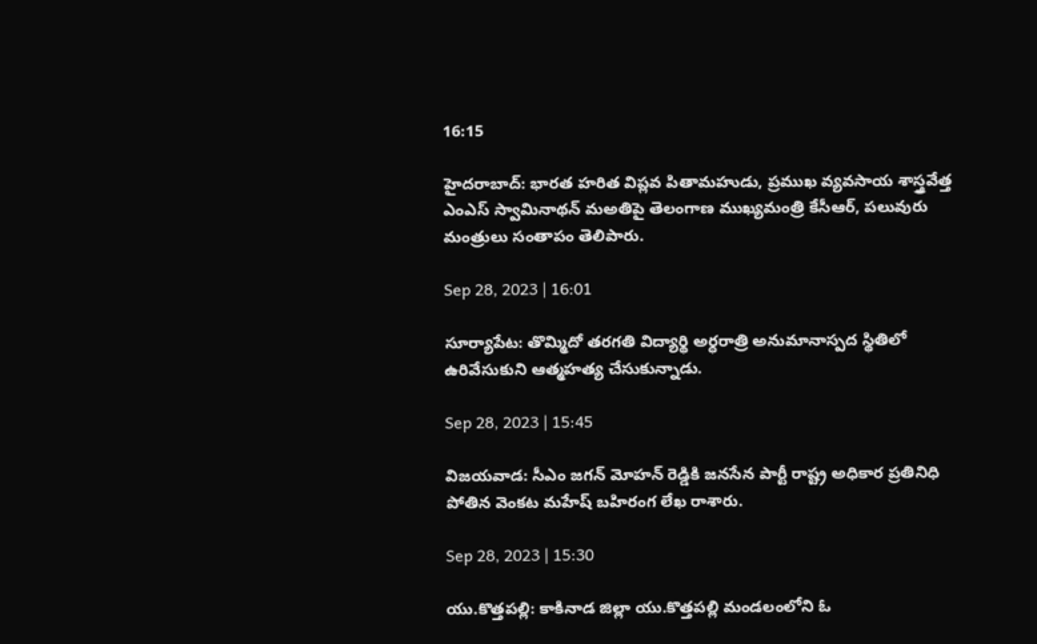16:15

హైదరాబాద్‌: భారత హరిత విప్లవ పితామహుడు, ప్రముఖ వ్యవసాయ శాస్త్రవేత్త ఎంఎస్‌ స్వామినాథన్‌ మఅతిపై తెలంగాణ ముఖ్యమంత్రి కేసీఆర్‌, పలువురు మంత్రులు సంతాపం తెలిపారు.

Sep 28, 2023 | 16:01

సూర్యాపేట: తొమ్మిదో తరగతి విద్యార్థి అర్ధరాత్రి అనుమానాస్పద స్థితిలో ఉరివేసుకుని ఆత్మహత్య చేసుకున్నాడు.

Sep 28, 2023 | 15:45

విజయవాడ: సీఎం జగన్‌ మోహన్‌ రెడ్డికి జనసేన పార్టీ రాష్ట్ర అధికార ప్రతినిధి పోతిన వెంకట మహేష్‌ బహిరంగ లేఖ రాశారు.

Sep 28, 2023 | 15:30

యు.కొత్తపల్లి: కాకినాడ జిల్లా యు.కొత్తపల్లి మండలంలోని ఓ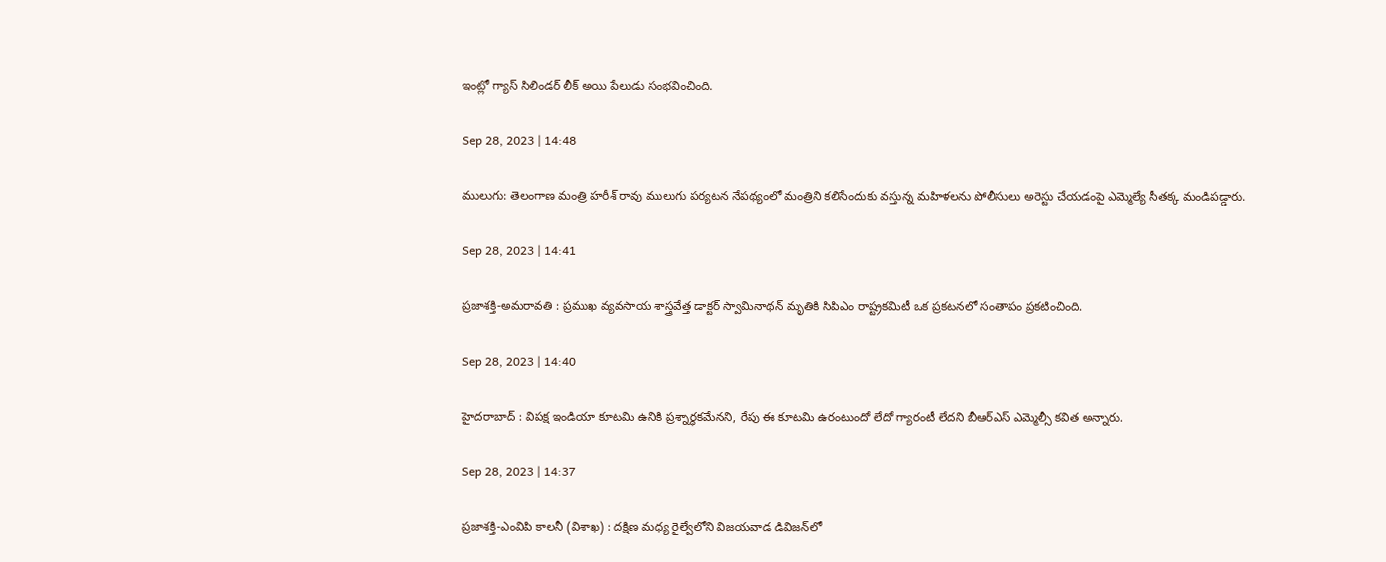ఇంట్లో గ్యాస్‌ సిలిండర్‌ లీక్‌ అయి పేలుడు సంభవించింది.

Sep 28, 2023 | 14:48

ములుగు: తెలంగాణ మంత్రి హరీశ్‌ రావు ములుగు పర్యటన నేపథ్యంలో మంత్రిని కలిసేందుకు వస్తున్న మహిళలను పోలీసులు అరెస్టు చేయడంపై ఎమ్మెల్యే సీతక్క మండిపడ్డారు.

Sep 28, 2023 | 14:41

ప్రజాశక్తి-అమరావతి : ప్రముఖ వ్యవసాయ శాస్త్రవేత్త డాక్టర్‌ స్వామినాథన్‌ మృతికి సిపిఎం రాష్ట్రకమిటీ ఒక ప్రకటనలో సంతాపం ప్రకటించింది.

Sep 28, 2023 | 14:40

హైదరాబాద్‌ : విపక్ష ఇండియా కూటమి ఉనికి ప్రశ్నార్ధకమేనని, రేపు ఈ కూటమి ఉరంటుందో లేదో గ్యారంటీ లేదని బీఆర్‌ఎస్‌ ఎమ్మెల్సీ కవిత అన్నారు.

Sep 28, 2023 | 14:37

ప్రజాశక్తి-ఎంవిపి కాలనీ (విశాఖ) : దక్షిణ మధ్య రైల్వేలోని విజయవాడ డివిజన్‌లో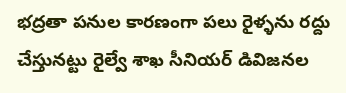భద్రతా పనుల కారణంగా పలు రైళ్ళను రద్దు చేస్తునట్టు రైల్వే శాఖ సీనియర్‌ డివిజనల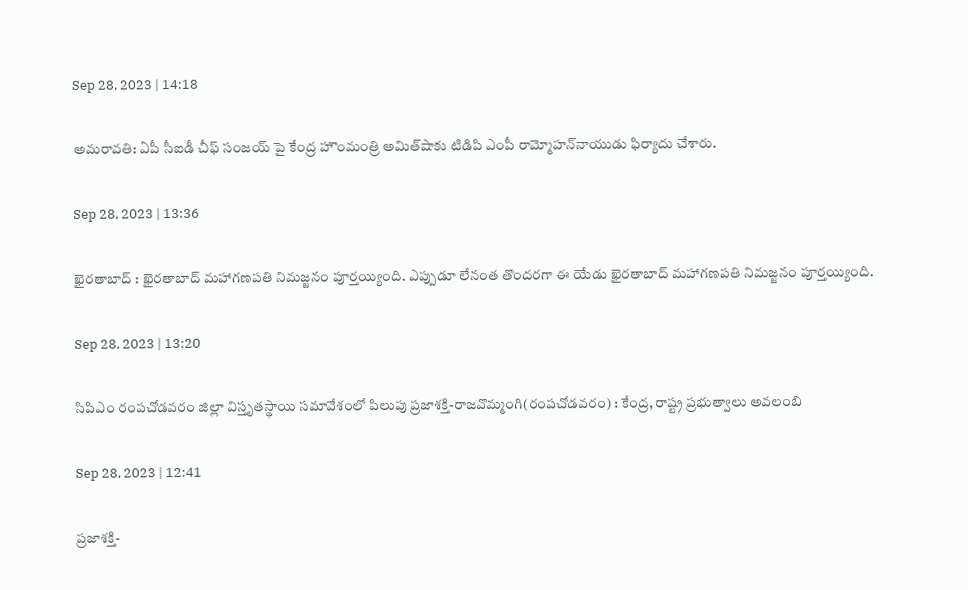Sep 28, 2023 | 14:18

అమరావతి: ఏపీ సీఐడీ చీఫ్‌ సంజయ్ పై కేంద్ర హౌంమంత్రి అమిత్‌షాకు టిడిపి ఎంపీ రామ్మోహన్‌నాయుడు ఫిర్యాదు చేశారు.

Sep 28, 2023 | 13:36

ఖైరతాబాద్‌ : ఖైరతాబాద్‌ మహాగణపతి నిమజ్జనం పూర్తయ్యింది. ఎప్పుడూ లేనంత తొందరగా ఈ యేడు ఖైరతాబాద్‌ మహాగణపతి నిమజ్జనం పూర్తయ్యింది.

Sep 28, 2023 | 13:20

సిపిఎం రంపచోడవరం జిల్లా విస్తృతస్థాయి సమావేశంలో పిలుపు ప్రజాశక్తి-రాజవొమ్మంగి(రంపచోడవరం) : కేంద్ర, రాష్ట్ర ప్రభుత్వాలు అవలంబి

Sep 28, 2023 | 12:41

ప్రజాశక్తి-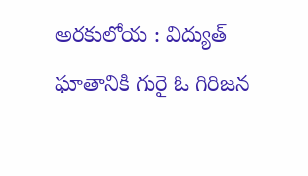అరకులోయ : విద్యుత్ ఘాతానికి గురై ఓ గిరిజన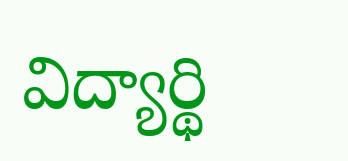విద్యార్థి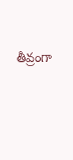తీవ్రంగా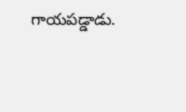గాయపడ్డాడు.